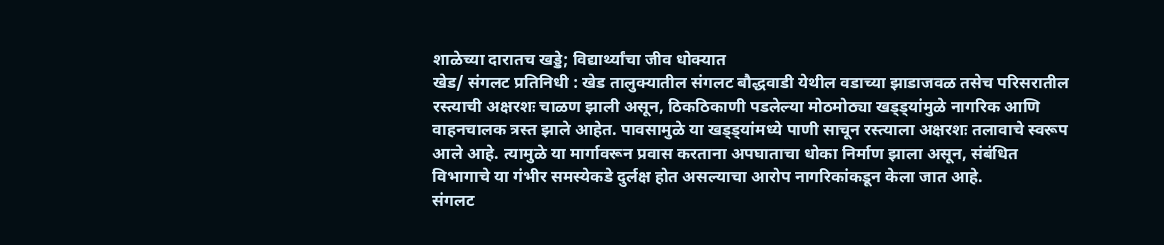शाळेच्या दारातच खड्डे; विद्यार्थ्यांचा जीव धोक्यात
खेड/ संगलट प्रतिनिधी : खेड तालुक्यातील संगलट बौद्धवाडी येथील वडाच्या झाडाजवळ तसेच परिसरातील रस्त्याची अक्षरशः चाळण झाली असून, ठिकठिकाणी पडलेल्या मोठमोठ्या खड्ड्यांमुळे नागरिक आणि वाहनचालक त्रस्त झाले आहेत. पावसामुळे या खड्ड्यांमध्ये पाणी साचून रस्त्याला अक्षरशः तलावाचे स्वरूप आले आहे. त्यामुळे या मार्गावरून प्रवास करताना अपघाताचा धोका निर्माण झाला असून, संबंधित विभागाचे या गंभीर समस्येकडे दुर्लक्ष होत असल्याचा आरोप नागरिकांकडून केला जात आहे.
संगलट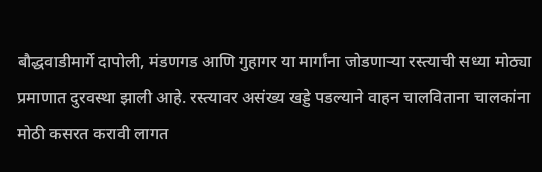बौद्धवाडीमार्गे दापोली, मंडणगड आणि गुहागर या मार्गांना जोडणाऱ्या रस्त्याची सध्या मोठ्या प्रमाणात दुरवस्था झाली आहे. रस्त्यावर असंख्य खड्डे पडल्याने वाहन चालविताना चालकांना मोठी कसरत करावी लागत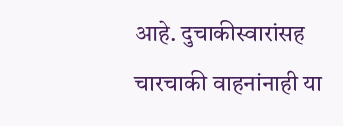आहे. दुचाकीस्वारांसह चारचाकी वाहनांनाही या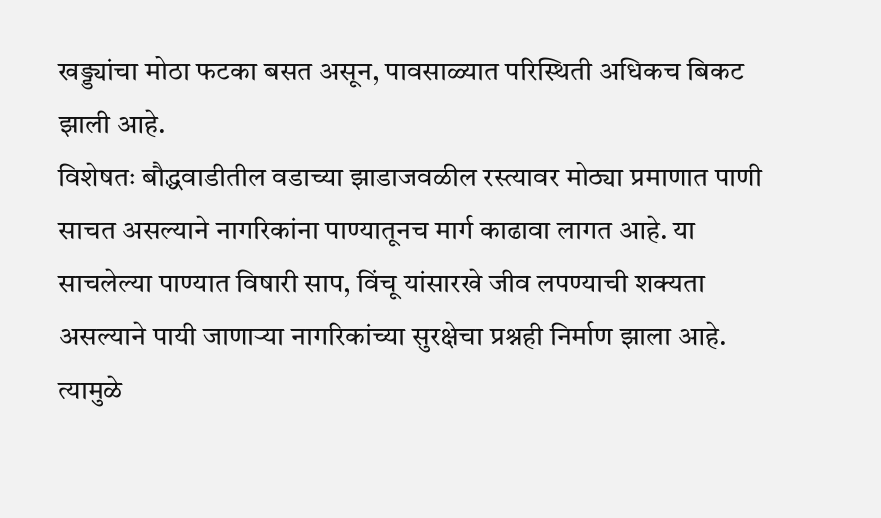खड्ड्यांचा मोठा फटका बसत असून, पावसाळ्यात परिस्थिती अधिकच बिकट झाली आहे.
विशेषतः बौद्धवाडीतील वडाच्या झाडाजवळील रस्त्यावर मोठ्या प्रमाणात पाणी साचत असल्याने नागरिकांना पाण्यातूनच मार्ग काढावा लागत आहे. या साचलेल्या पाण्यात विषारी साप, विंचू यांसारखे जीव लपण्याची शक्यता असल्याने पायी जाणाऱ्या नागरिकांच्या सुरक्षेचा प्रश्नही निर्माण झाला आहे. त्यामुळे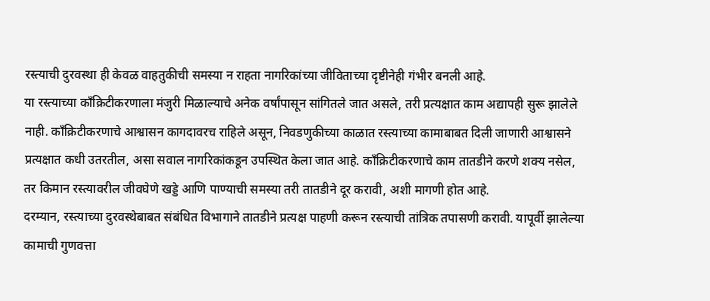रस्त्याची दुरवस्था ही केवळ वाहतुकीची समस्या न राहता नागरिकांच्या जीविताच्या दृष्टीनेही गंभीर बनली आहे.
या रस्त्याच्या काँक्रिटीकरणाला मंजुरी मिळाल्याचे अनेक वर्षांपासून सांगितले जात असले, तरी प्रत्यक्षात काम अद्यापही सुरू झालेले नाही. काँक्रिटीकरणाचे आश्वासन कागदावरच राहिले असून, निवडणुकीच्या काळात रस्त्याच्या कामाबाबत दिली जाणारी आश्वासने प्रत्यक्षात कधी उतरतील, असा सवाल नागरिकांकडून उपस्थित केला जात आहे. काँक्रिटीकरणाचे काम तातडीने करणे शक्य नसेल, तर किमान रस्त्यावरील जीवघेणे खड्डे आणि पाण्याची समस्या तरी तातडीने दूर करावी, अशी मागणी होत आहे.
दरम्यान, रस्त्याच्या दुरवस्थेबाबत संबंधित विभागाने तातडीने प्रत्यक्ष पाहणी करून रस्त्याची तांत्रिक तपासणी करावी. यापूर्वी झालेल्या कामाची गुणवत्ता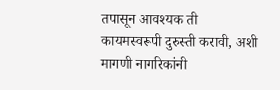तपासून आवश्यक ती कायमस्वरूपी दुरुस्ती करावी, अशी मागणी नागरिकांनी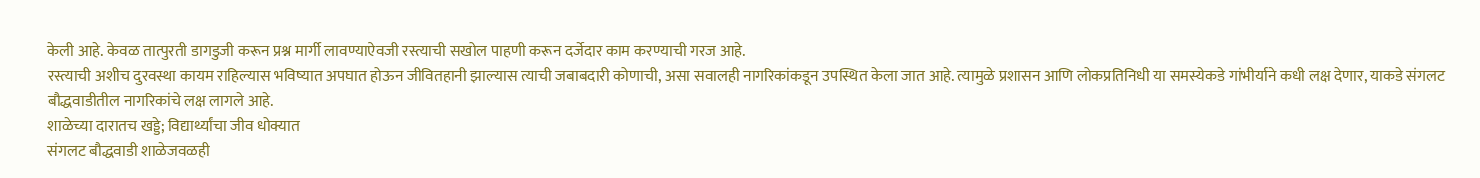केली आहे. केवळ तात्पुरती डागडुजी करून प्रश्न मार्गी लावण्याऐवजी रस्त्याची सखोल पाहणी करून दर्जेदार काम करण्याची गरज आहे.
रस्त्याची अशीच दुरवस्था कायम राहिल्यास भविष्यात अपघात होऊन जीवितहानी झाल्यास त्याची जबाबदारी कोणाची, असा सवालही नागरिकांकडून उपस्थित केला जात आहे. त्यामुळे प्रशासन आणि लोकप्रतिनिधी या समस्येकडे गांभीर्याने कधी लक्ष देणार, याकडे संगलट बौद्धवाडीतील नागरिकांचे लक्ष लागले आहे.
शाळेच्या दारातच खड्डे; विद्यार्थ्यांचा जीव धोक्यात
संगलट बौद्धवाडी शाळेजवळही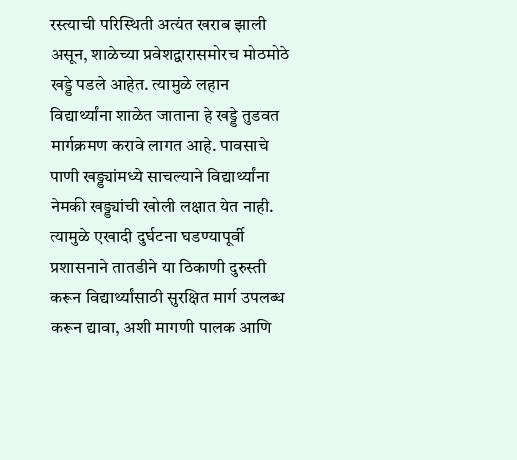रस्त्याची परिस्थिती अत्यंत खराब झाली असून, शाळेच्या प्रवेशद्वारासमोरच मोठमोठे खड्डे पडले आहेत. त्यामुळे लहान विद्यार्थ्यांना शाळेत जाताना हे खड्डे तुडवत मार्गक्रमण करावे लागत आहे. पावसाचे पाणी खड्ड्यांमध्ये साचल्याने विद्यार्थ्यांना नेमकी खड्ड्यांची खोली लक्षात येत नाही. त्यामुळे एखादी दुर्घटना घडण्यापूर्वी प्रशासनाने तातडीने या ठिकाणी दुरुस्ती करून विद्यार्थ्यांसाठी सुरक्षित मार्ग उपलब्ध करून द्यावा, अशी मागणी पालक आणि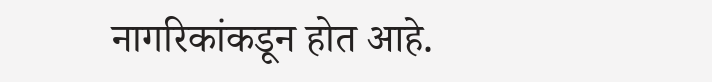नागरिकांकडून होत आहे.